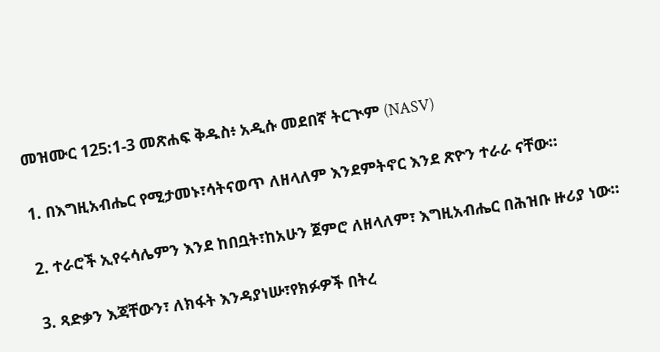መዝሙር 125:1-3 መጽሐፍ ቅዱስ፥ አዲሱ መደበኛ ትርጒም (NASV)

1. በእግዚአብሔር የሚታመኑ፣ሳትናወጥ ለዘላለም እንደምትኖር እንደ ጽዮን ተራራ ናቸው።

2. ተራሮች ኢየሩሳሌምን እንደ ከበቧት፣ከአሁን ጀምሮ ለዘላለም፣ እግዚአብሔር በሕዝቡ ዙሪያ ነው።

3. ጻድቃን እጃቸውን፣ ለክፋት እንዳያነሡ፣የክፉዎች በትረ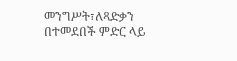መንግሥት፣ለጻድቃን በተመደበች ምድር ላይ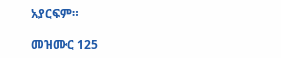አያርፍም።

መዝሙር 125